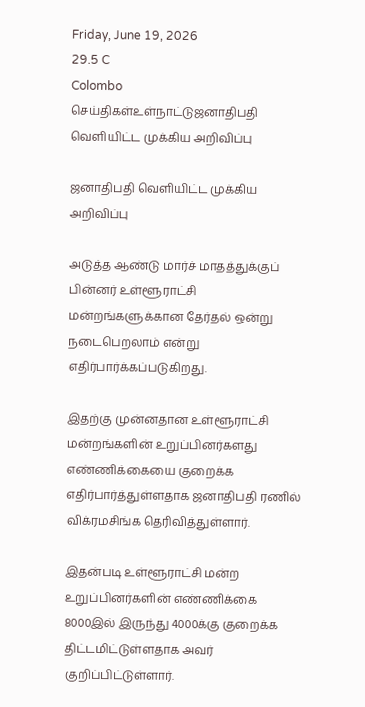Friday, June 19, 2026
29.5 C
Colombo
செய்திகள்உள்நாட்டுஜனாதிபதி வெளியிட்ட முக்கிய அறிவிப்பு

ஜனாதிபதி வெளியிட்ட முக்கிய அறிவிப்பு

அடுத்த ஆண்டு மார்ச் மாதத்துக்குப் பின்னர் உள்ளூராட்சி மன்றங்களுக்கான தேர்தல் ஒன்று நடைபெறலாம் என்று எதிர்பார்க்கப்படுகிறது.

இதற்கு முன்னதான உள்ளூராட்சி மன்றங்களின் உறுப்பினர்களது எண்ணிக்கையை குறைக்க எதிர்பார்த்துள்ளதாக ஜனாதிபதி ரணில் விக்ரமசிங்க தெரிவித்துள்ளார்.

இதன்படி உள்ளூராட்சி மன்ற உறுப்பினர்களின் எண்ணிக்கை 8000இல் இருந்து 4000க்கு குறைக்க திட்டமிட்டுள்ளதாக அவர் குறிப்பிட்டுள்ளார்.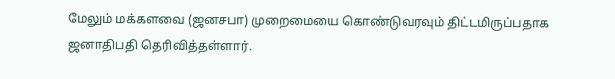மேலும் மக்களவை (ஜனசபா) முறைமையை கொண்டுவரவும் திட்டமிருப்பதாக ஜனாதிபதி தெரிவித்தள்ளார்.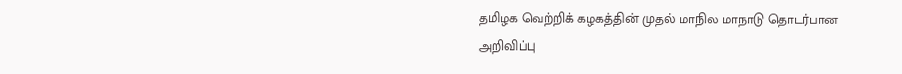தமிழக வெற்றிக் கழகத்தின் முதல் மாநில மாநாடு தொடர்பான அறிவிப்பு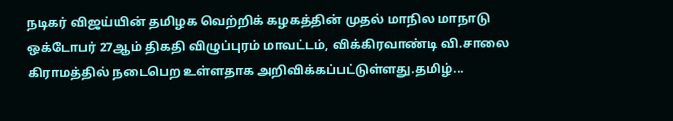நடிகர் விஜய்யின் தமிழக வெற்றிக் கழகத்தின் முதல் மாநில மாநாடு ஒக்டோபர் 27ஆம் திகதி விழுப்புரம் மாவட்டம், விக்கிரவாண்டி வி.சாலை கிராமத்தில் நடைபெற உள்ளதாக அறிவிக்கப்பட்டுள்ளது.தமிழ்...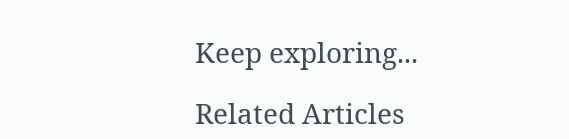Keep exploring...

Related Articles